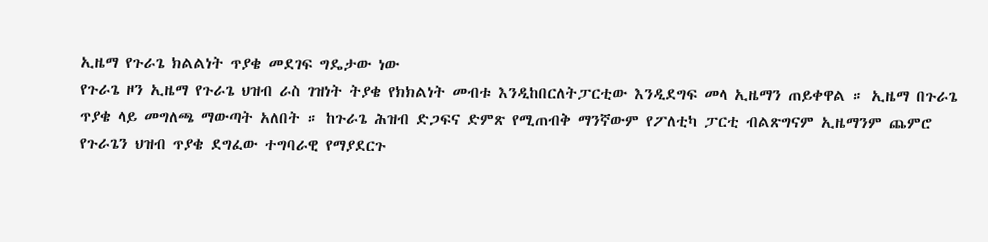ኢዜማ የጉራጌ ክልልነት ጥያቄ መደገፍ ግዴታው ነው
የጉራጌ ዞን ኢዜማ የጉራጌ ህዝብ ራስ ገዝነት ትያቄ የክክልነት መብቱ እንዲከበርለትፓርቲው እንዲደግፍ መላ ኢዜማን ጠይቀዋል ። ኢዜማ በጉራጌ ጥያቄ ላይ መግለጫ ማውጣት አለበት ። ከጉራጌ ሕዝብ ድጋፍና ድምጽ የሚጠብቅ ማንኛውም የፖለቲካ ፓርቲ ብልጽግናም ኢዜማንም ጨምሮ የጉራጌን ህዝብ ጥያቄ ደግፈው ተግባራዊ የማያደርጉ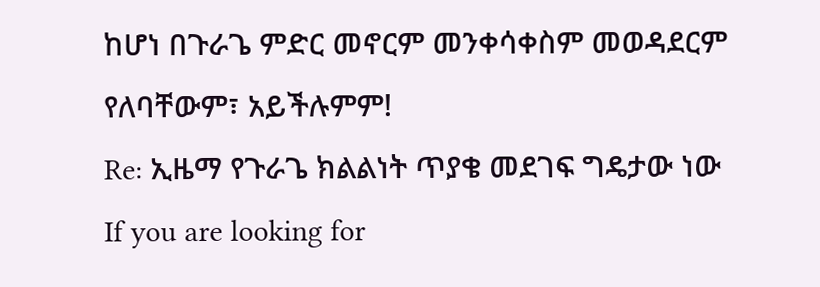ከሆነ በጉራጌ ምድር መኖርም መንቀሳቀስም መወዳደርም የለባቸውም፣ አይችሉምም!
Re: ኢዜማ የጉራጌ ክልልነት ጥያቄ መደገፍ ግዴታው ነው
If you are looking for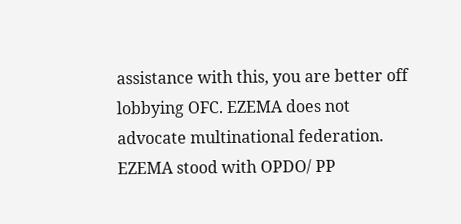assistance with this, you are better off lobbying OFC. EZEMA does not advocate multinational federation.
EZEMA stood with OPDO/ PP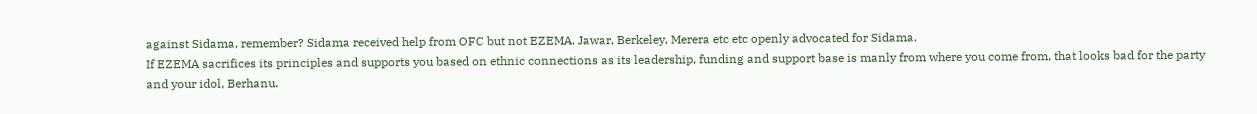against Sidama, remember? Sidama received help from OFC but not EZEMA. Jawar, Berkeley, Merera etc etc openly advocated for Sidama.
If EZEMA sacrifices its principles and supports you based on ethnic connections as its leadership, funding and support base is manly from where you come from, that looks bad for the party and your idol, Berhanu.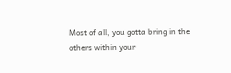Most of all, you gotta bring in the others within your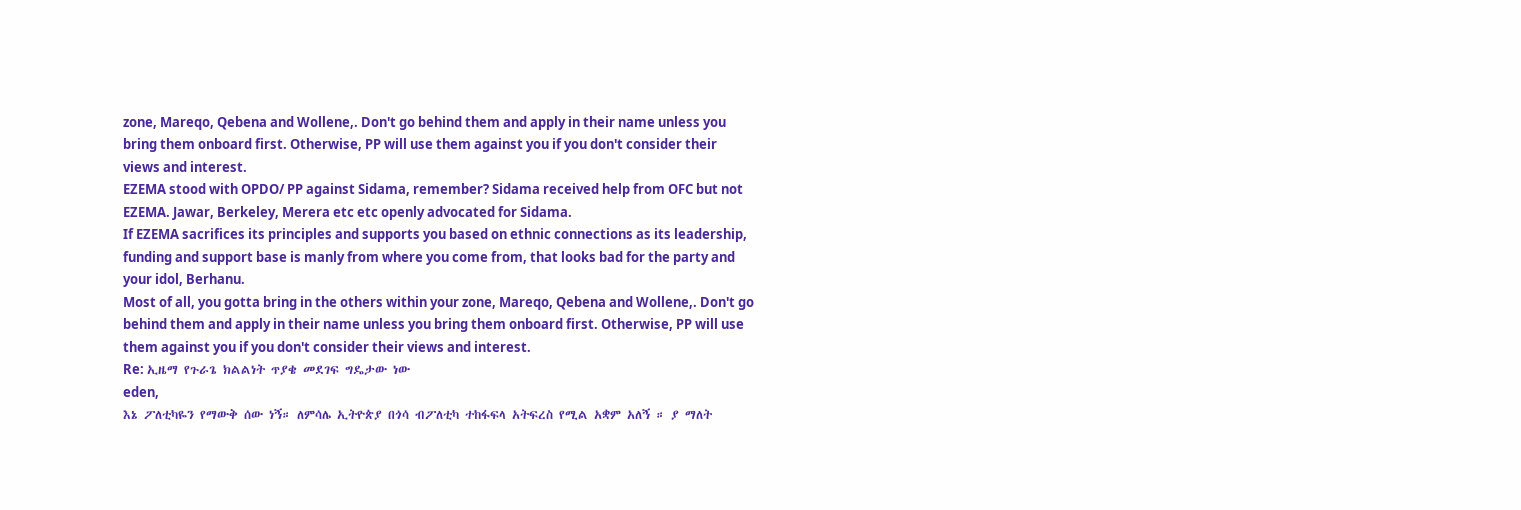zone, Mareqo, Qebena and Wollene,. Don't go behind them and apply in their name unless you bring them onboard first. Otherwise, PP will use them against you if you don't consider their views and interest.
EZEMA stood with OPDO/ PP against Sidama, remember? Sidama received help from OFC but not EZEMA. Jawar, Berkeley, Merera etc etc openly advocated for Sidama.
If EZEMA sacrifices its principles and supports you based on ethnic connections as its leadership, funding and support base is manly from where you come from, that looks bad for the party and your idol, Berhanu.
Most of all, you gotta bring in the others within your zone, Mareqo, Qebena and Wollene,. Don't go behind them and apply in their name unless you bring them onboard first. Otherwise, PP will use them against you if you don't consider their views and interest.
Re: ኢዜማ የጉራጌ ክልልነት ጥያቄ መደገፍ ግዴታው ነው
eden,
እኔ ፖለቲካዬን የማውቅ ሰው ነኝ። ለምሳሌ ኢትዮጵያ በጎሳ ብፖለቲካ ተከፋፍላ አትፍረስ የሚል አቋም አለኝ ። ያ ማለት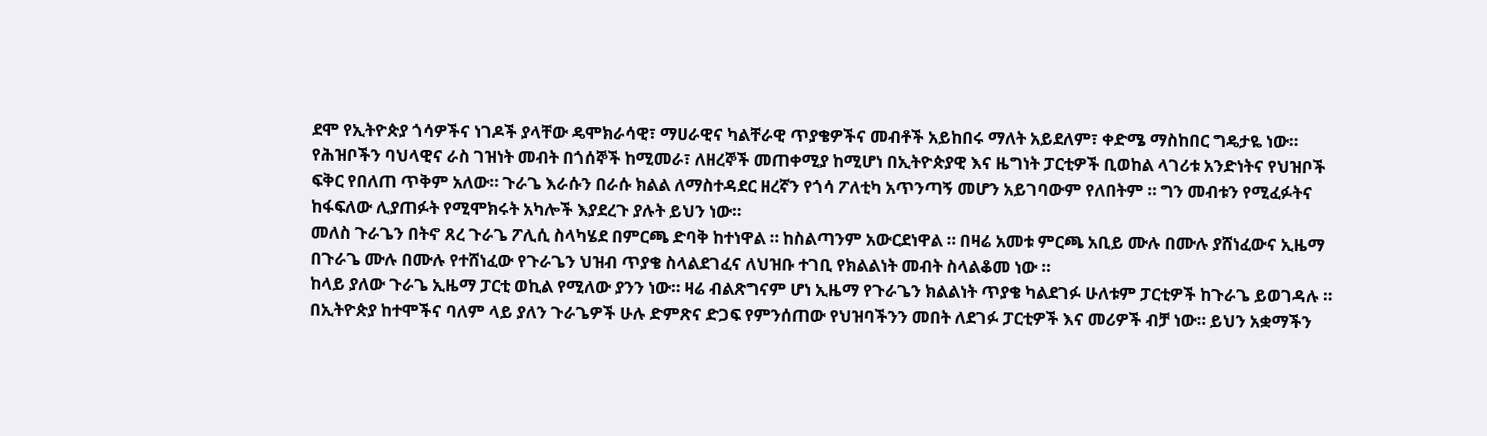ደሞ የኢትዮጵያ ጎሳዎችና ነገዶች ያላቸው ዴሞክራሳዊ፣ ማሀራዊና ካልቸራዊ ጥያቄዎችና መብቶች አይከበሩ ማለት አይደለም፣ ቀድሜ ማስከበር ግዴታዬ ነው። የሕዝቦችን ባህላዊና ራስ ገዝነት መብት በጎሰኞች ከሚመራ፣ ለዘረኞች መጠቀሚያ ከሚሆነ በኢትዮጵያዊ እና ዜግነት ፓርቲዎች ቢወከል ላገሪቱ አንድነትና የህዝቦች ፍቅር የበለጠ ጥቅም አለው። ጉራጌ እራሱን በራሱ ክልል ለማስተዳደር ዘረኛን የጎሳ ፖለቲካ አጥንጣኝ መሆን አይገባውም የለበትም ። ግን መብቱን የሚፈፉትና ከፋፍለው ሊያጠፉት የሚሞክሩት አካሎች እያደረጉ ያሉት ይህን ነው።
መለስ ጉራጌን በትኖ ጸረ ጉራጌ ፖሊሲ ስላካሄደ በምርጫ ድባቅ ከተነዋል ። ከስልጣንም አውርደነዋል ። በዛሬ አመቱ ምርጫ አቢይ ሙሉ በሙሉ ያሸነፈውና ኢዜማ በጉራጌ ሙሉ በሙሉ የተሸነፈው የጉራጌን ህዝብ ጥያቄ ስላልደገፈና ለህዝቡ ተገቢ የክልልነት መብት ስላልቆመ ነው ።
ከላይ ያለው ጉራጌ ኢዜማ ፓርቲ ወኪል የሚለው ያንን ነው። ዛሬ ብልጽግናም ሆነ ኢዜማ የጉራጌን ክልልነት ጥያቄ ካልደገፉ ሁለቱም ፓርቲዎች ከጉራጌ ይወገዳሉ ። በኢትዮጵያ ከተሞችና ባለም ላይ ያለን ጉራጌዎች ሁሉ ድምጽና ድጋፍ የምንሰጠው የህዝባችንን መበት ለደገፉ ፓርቲዎች እና መሪዎች ብቻ ነው። ይህን አቋማችን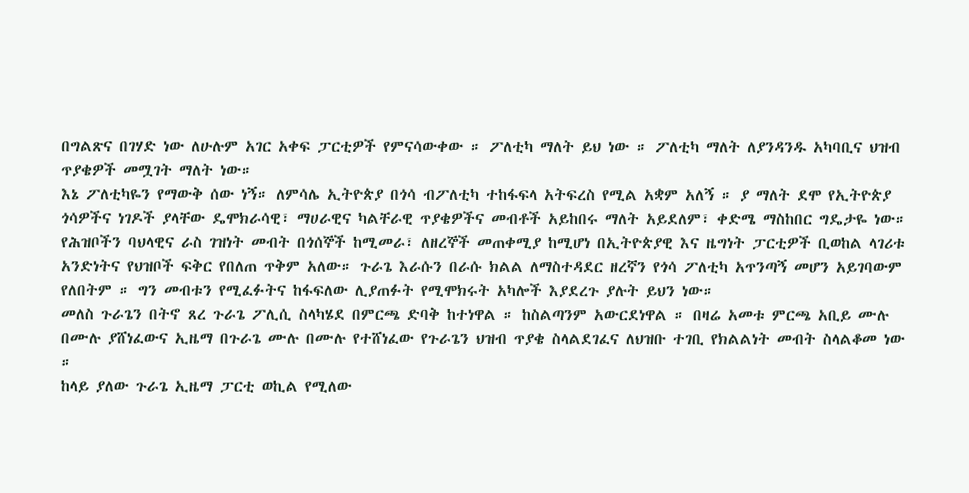በግልጽና በገሃድ ነው ለሁሉም አገር አቀፍ ፓርቲዎች የምናሳውቀው ። ፖለቲካ ማለት ይህ ነው ። ፖለቲካ ማለት ለያንዳንዱ አካባቢና ህዝብ ጥያቄዎች መሟገት ማለት ነው።
እኔ ፖለቲካዬን የማውቅ ሰው ነኝ። ለምሳሌ ኢትዮጵያ በጎሳ ብፖለቲካ ተከፋፍላ አትፍረስ የሚል አቋም አለኝ ። ያ ማለት ደሞ የኢትዮጵያ ጎሳዎችና ነገዶች ያላቸው ዴሞክራሳዊ፣ ማሀራዊና ካልቸራዊ ጥያቄዎችና መብቶች አይከበሩ ማለት አይደለም፣ ቀድሜ ማስከበር ግዴታዬ ነው። የሕዝቦችን ባህላዊና ራስ ገዝነት መብት በጎሰኞች ከሚመራ፣ ለዘረኞች መጠቀሚያ ከሚሆነ በኢትዮጵያዊ እና ዜግነት ፓርቲዎች ቢወከል ላገሪቱ አንድነትና የህዝቦች ፍቅር የበለጠ ጥቅም አለው። ጉራጌ እራሱን በራሱ ክልል ለማስተዳደር ዘረኛን የጎሳ ፖለቲካ አጥንጣኝ መሆን አይገባውም የለበትም ። ግን መብቱን የሚፈፉትና ከፋፍለው ሊያጠፉት የሚሞክሩት አካሎች እያደረጉ ያሉት ይህን ነው።
መለስ ጉራጌን በትኖ ጸረ ጉራጌ ፖሊሲ ስላካሄደ በምርጫ ድባቅ ከተነዋል ። ከስልጣንም አውርደነዋል ። በዛሬ አመቱ ምርጫ አቢይ ሙሉ በሙሉ ያሸነፈውና ኢዜማ በጉራጌ ሙሉ በሙሉ የተሸነፈው የጉራጌን ህዝብ ጥያቄ ስላልደገፈና ለህዝቡ ተገቢ የክልልነት መብት ስላልቆመ ነው ።
ከላይ ያለው ጉራጌ ኢዜማ ፓርቲ ወኪል የሚለው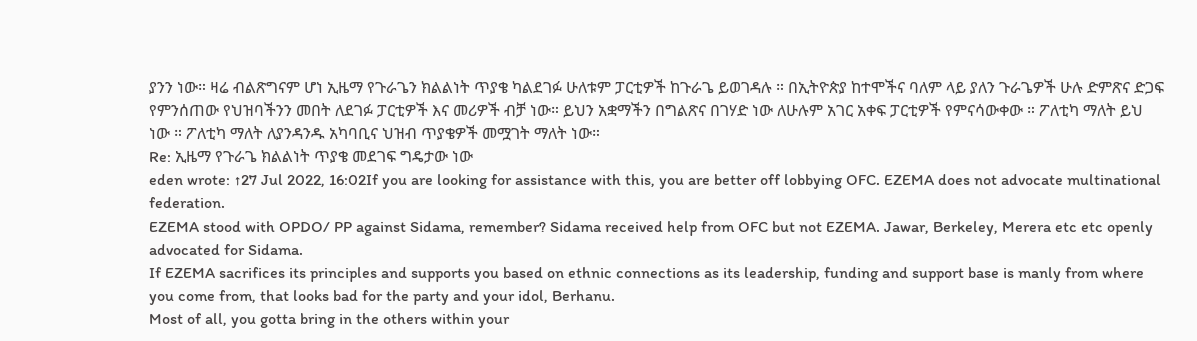ያንን ነው። ዛሬ ብልጽግናም ሆነ ኢዜማ የጉራጌን ክልልነት ጥያቄ ካልደገፉ ሁለቱም ፓርቲዎች ከጉራጌ ይወገዳሉ ። በኢትዮጵያ ከተሞችና ባለም ላይ ያለን ጉራጌዎች ሁሉ ድምጽና ድጋፍ የምንሰጠው የህዝባችንን መበት ለደገፉ ፓርቲዎች እና መሪዎች ብቻ ነው። ይህን አቋማችን በግልጽና በገሃድ ነው ለሁሉም አገር አቀፍ ፓርቲዎች የምናሳውቀው ። ፖለቲካ ማለት ይህ ነው ። ፖለቲካ ማለት ለያንዳንዱ አካባቢና ህዝብ ጥያቄዎች መሟገት ማለት ነው።
Re: ኢዜማ የጉራጌ ክልልነት ጥያቄ መደገፍ ግዴታው ነው
eden wrote: ↑27 Jul 2022, 16:02If you are looking for assistance with this, you are better off lobbying OFC. EZEMA does not advocate multinational federation.
EZEMA stood with OPDO/ PP against Sidama, remember? Sidama received help from OFC but not EZEMA. Jawar, Berkeley, Merera etc etc openly advocated for Sidama.
If EZEMA sacrifices its principles and supports you based on ethnic connections as its leadership, funding and support base is manly from where you come from, that looks bad for the party and your idol, Berhanu.
Most of all, you gotta bring in the others within your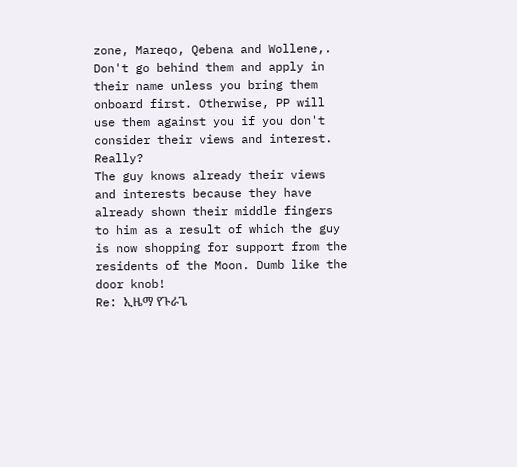zone, Mareqo, Qebena and Wollene,. Don't go behind them and apply in their name unless you bring them onboard first. Otherwise, PP will use them against you if you don't consider their views and interest.
Really?
The guy knows already their views and interests because they have already shown their middle fingers to him as a result of which the guy is now shopping for support from the residents of the Moon. Dumb like the door knob!
Re: ኢዜማ የጉራጌ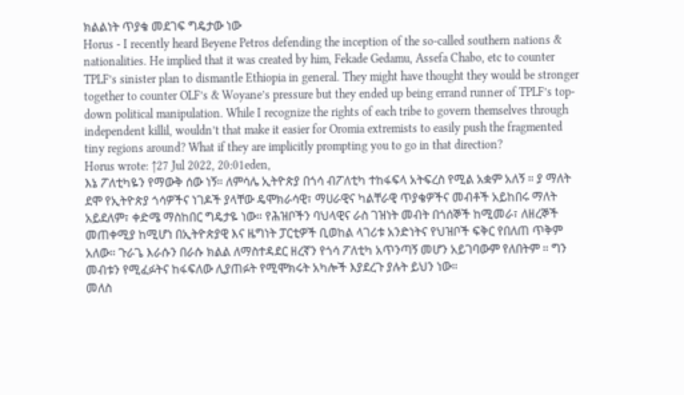ክልልነት ጥያቄ መደገፍ ግዴታው ነው
Horus - I recently heard Beyene Petros defending the inception of the so-called southern nations & nationalities. He implied that it was created by him, Fekade Gedamu, Assefa Chabo, etc to counter TPLF’s sinister plan to dismantle Ethiopia in general. They might have thought they would be stronger together to counter OLF’s & Woyane’s pressure but they ended up being errand runner of TPLF’s top-down political manipulation. While I recognize the rights of each tribe to govern themselves through independent killil, wouldn’t that make it easier for Oromia extremists to easily push the fragmented tiny regions around? What if they are implicitly prompting you to go in that direction?
Horus wrote: ↑27 Jul 2022, 20:01eden,
እኔ ፖለቲካዬን የማውቅ ሰው ነኝ። ለምሳሌ ኢትዮጵያ በጎሳ ብፖለቲካ ተከፋፍላ አትፍረስ የሚል አቋም አለኝ ። ያ ማለት ደሞ የኢትዮጵያ ጎሳዎችና ነገዶች ያላቸው ዴሞክራሳዊ፣ ማሀራዊና ካልቸራዊ ጥያቄዎችና መብቶች አይከበሩ ማለት አይደለም፣ ቀድሜ ማስከበር ግዴታዬ ነው። የሕዝቦችን ባህላዊና ራስ ገዝነት መብት በጎሰኞች ከሚመራ፣ ለዘረኞች መጠቀሚያ ከሚሆነ በኢትዮጵያዊ እና ዜግነት ፓርቲዎች ቢወከል ላገሪቱ አንድነትና የህዝቦች ፍቅር የበለጠ ጥቅም አለው። ጉራጌ እራሱን በራሱ ክልል ለማስተዳደር ዘረኛን የጎሳ ፖለቲካ አጥንጣኝ መሆን አይገባውም የለበትም ። ግን መብቱን የሚፈፉትና ከፋፍለው ሊያጠፉት የሚሞክሩት አካሎች እያደረጉ ያሉት ይህን ነው።
መለስ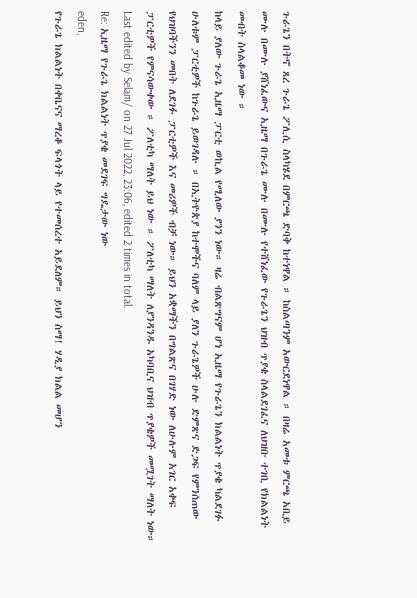ጉራጌን በትኖ ጸረ ጉራጌ ፖሊሲ ስላካሄደ በምርጫ ድባቅ ከተነዋል ። ከስልጣንም አውርደነዋል ። በዛሬ አመቱ ምርጫ አቢይ ሙሉ በሙሉ ያሸነፈውና ኢዜማ በጉራጌ ሙሉ በሙሉ የተሸነፈው የጉራጌን ህዝብ ጥያቄ ስላልደገፈና ለህዝቡ ተገቢ የክልልነት መብት ስላልቆመ ነው ።
ከላይ ያለው ጉራጌ ኢዜማ ፓርቲ ወኪል የሚለው ያንን ነው። ዛሬ ብልጽግናም ሆነ ኢዜማ የጉራጌን ክልልነት ጥያቄ ካልደገፉ ሁለቱም ፓርቲዎች ከጉራጌ ይወገዳሉ ። በኢትዮጵያ ከተሞችና ባለም ላይ ያለን ጉራጌዎች ሁሉ ድምጽና ድጋፍ የምንሰጠው የህዝባችንን መበት ለደገፉ ፓርቲዎች እና መሪዎች ብቻ ነው። ይህን አቋማችን በግልጽና በገሃድ ነው ለሁሉም አገር አቀፍ ፓርቲዎች የምናሳውቀው ። ፖለቲካ ማለት ይህ ነው ። ፖለቲካ ማለት ለያንዳንዱ አካባቢና ህዝብ ጥያቄዎች መሟገት ማለት ነው።
Last edited by Selam/ on 27 Jul 2022, 23:06, edited 2 times in total.
Re: ኢዜማ የጉራጌ ክልልነት ጥያቄ መደገፍ ግዴታው ነው
eden,
የጉራጌ ክልልነት በቀቤናና ማረቆ ፍላጎት ላይ የተመሰረተ አይደለም። ይህን ስማ! ሃዲያ ክልል መሆን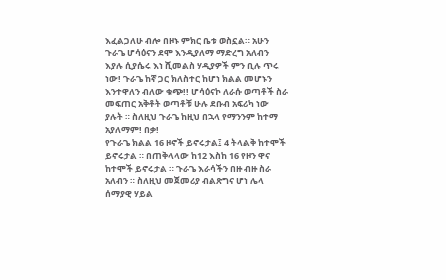እፈልጋለሁ ብሎ በዞኑ ምክር ቤቱ ወስኗል። አሁን ጉራጌ ሆሳዕናን ደሞ እንዲያለማ ማድረግ አለብን እያሉ ሲያሴሩ እነ ሺመልስ ሃዲያዎች ምን ቢሉ ጥሩ ነው! ጉራጌ ከኛ ጋር ክለስተር ከሆነ ክልል መሆኑን እንተዋለን ብለው ቁጭ!! ሆሳዕናኮ ለራሱ ወጣቶች ስራ መፍጠር አቅቶት ወጣቶቹ ሁሉ ደቡብ አፍሪካ ነው ያሉት ። ስለዚህ ጉራጌ ከዚህ በኋላ የማንንም ከተማ አያለማም! በቃ!
የጉራጌ ክልል 16 ዞኖች ይኖሩታል፤ 4 ትላልቅ ከተሞች ይኖሩታል ። በጠቅላላው ከ12 እስከ 16 የዞን ዋና ከተሞች ይኖሩታል ። ጉራጌ እራሳችን በዙ ብዙ ስራ አለብን ። ስለዚህ መጀመሪያ ብልጽግና ሆነ ሌላ ሰማያዊ ሃይል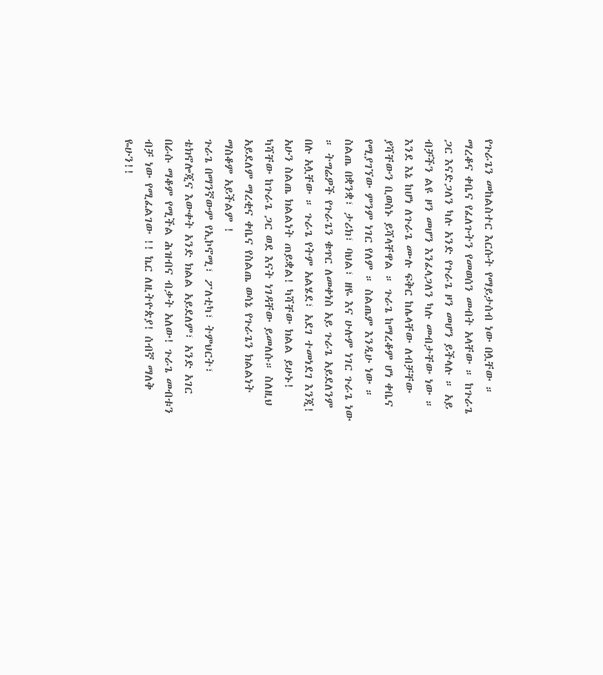የጉራጌን መከልስተር እርሱት የማይታሰብ ነው በሏቸው ።
ማረቆና ቀቤና የፈለጉትን የመወሰን መብት አላቸው ። ከጉራጌ ጋር እናድጋለን ካሉ አንድ የጉራጌ ዞን መሆን ይችላሉ ። አይ ብቻችን ልዩ ዞን መሆን እንፈላጋለን ካሉ መብታቸው ነው ። እንደ እኔ ከሆነ ለጉራጌ ሙሉ ፍቅር ከሌላቸው ለብቻቸው ያሻቸውን ቢወስኑ ይሻላቸዋል ። ጉራጌ ከማረቆም ሆነ ቀቤና የሚያገኘው ምንም ነገር የለም ። ስልጤም እንዲሁ ነው ። ስልጤ በቋንቋ፣ ታሪክ፣ ባህል፣ ዘዬ እና ሁሉም ነገር ጉራጌ ነው ። ትግሬዎች የጉራጌን ቁጥር ለመቀነስ አይ ጉራጌ አይደለንም በሉ አሏቸው ። ጉራጌ የትም አልሄደ፣ አደገ ተመነደገ እንጂ!
አሁን ስልጤ ክልልነት ጠይቋል! ካሻቸው ክልል ይሁኑ! ካሻቸው ከጉራጌ ጋር ወደ እናት ነገዳቸው ይመለሱ። ስለዚህ አይደለም ማረቂና ቀቤና የስልጤ ወሳኔ የጉራጌን ክልልነት ማስቆም አይችልም !
ጉራጌ በማንኛውም የኢኮኖሚ፣ ፖለቲካ፣ ትምህርት፣ ቴክኖሎጂና እውቀት አንድ ክልል አይደለም፣ አንድ አገር በራሱ ማቆም የሚችል ሕዝብና ብቃት አለው! ጉራጌ መብቱን ብቻ ነው የሚፈልገው !! ኬር ለዚትዮጵያ! ሰብኛ ማለቅ ዬሁን!!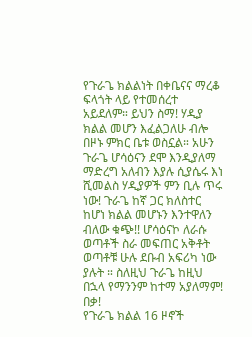የጉራጌ ክልልነት በቀቤናና ማረቆ ፍላጎት ላይ የተመሰረተ አይደለም። ይህን ስማ! ሃዲያ ክልል መሆን እፈልጋለሁ ብሎ በዞኑ ምክር ቤቱ ወስኗል። አሁን ጉራጌ ሆሳዕናን ደሞ እንዲያለማ ማድረግ አለብን እያሉ ሲያሴሩ እነ ሺመልስ ሃዲያዎች ምን ቢሉ ጥሩ ነው! ጉራጌ ከኛ ጋር ክለስተር ከሆነ ክልል መሆኑን እንተዋለን ብለው ቁጭ!! ሆሳዕናኮ ለራሱ ወጣቶች ስራ መፍጠር አቅቶት ወጣቶቹ ሁሉ ደቡብ አፍሪካ ነው ያሉት ። ስለዚህ ጉራጌ ከዚህ በኋላ የማንንም ከተማ አያለማም! በቃ!
የጉራጌ ክልል 16 ዞኖች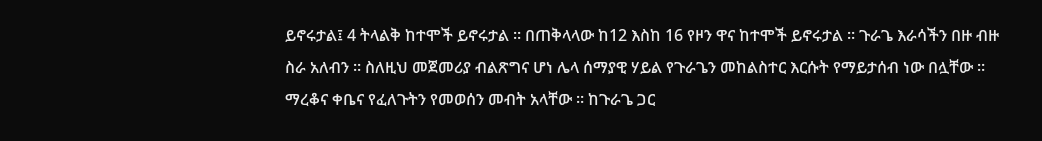ይኖሩታል፤ 4 ትላልቅ ከተሞች ይኖሩታል ። በጠቅላላው ከ12 እስከ 16 የዞን ዋና ከተሞች ይኖሩታል ። ጉራጌ እራሳችን በዙ ብዙ ስራ አለብን ። ስለዚህ መጀመሪያ ብልጽግና ሆነ ሌላ ሰማያዊ ሃይል የጉራጌን መከልስተር እርሱት የማይታሰብ ነው በሏቸው ።
ማረቆና ቀቤና የፈለጉትን የመወሰን መብት አላቸው ። ከጉራጌ ጋር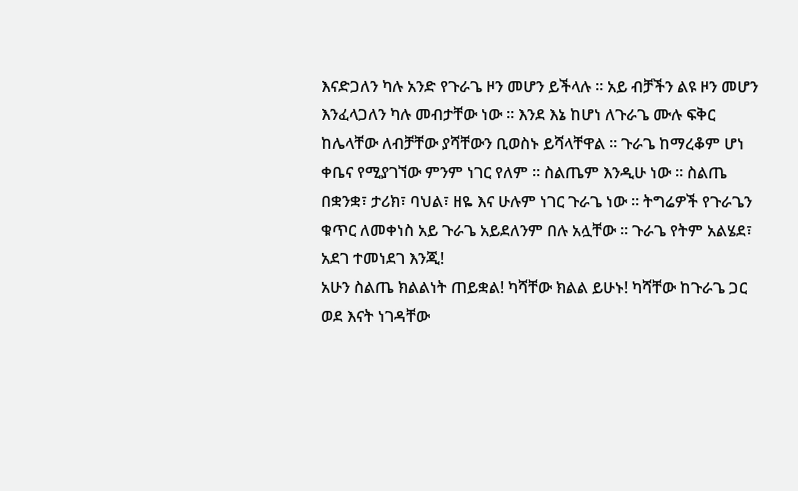እናድጋለን ካሉ አንድ የጉራጌ ዞን መሆን ይችላሉ ። አይ ብቻችን ልዩ ዞን መሆን እንፈላጋለን ካሉ መብታቸው ነው ። እንደ እኔ ከሆነ ለጉራጌ ሙሉ ፍቅር ከሌላቸው ለብቻቸው ያሻቸውን ቢወስኑ ይሻላቸዋል ። ጉራጌ ከማረቆም ሆነ ቀቤና የሚያገኘው ምንም ነገር የለም ። ስልጤም እንዲሁ ነው ። ስልጤ በቋንቋ፣ ታሪክ፣ ባህል፣ ዘዬ እና ሁሉም ነገር ጉራጌ ነው ። ትግሬዎች የጉራጌን ቁጥር ለመቀነስ አይ ጉራጌ አይደለንም በሉ አሏቸው ። ጉራጌ የትም አልሄደ፣ አደገ ተመነደገ እንጂ!
አሁን ስልጤ ክልልነት ጠይቋል! ካሻቸው ክልል ይሁኑ! ካሻቸው ከጉራጌ ጋር ወደ እናት ነገዳቸው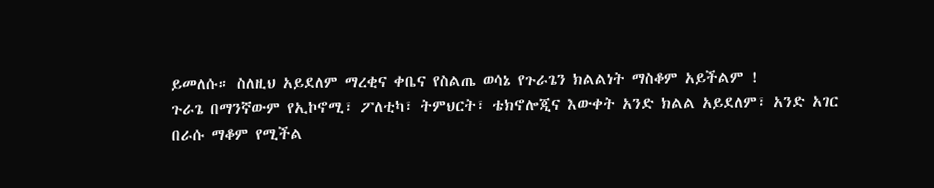ይመለሱ። ስለዚህ አይደለም ማረቂና ቀቤና የስልጤ ወሳኔ የጉራጌን ክልልነት ማስቆም አይችልም !
ጉራጌ በማንኛውም የኢኮኖሚ፣ ፖለቲካ፣ ትምህርት፣ ቴክኖሎጂና እውቀት አንድ ክልል አይደለም፣ አንድ አገር በራሱ ማቆም የሚችል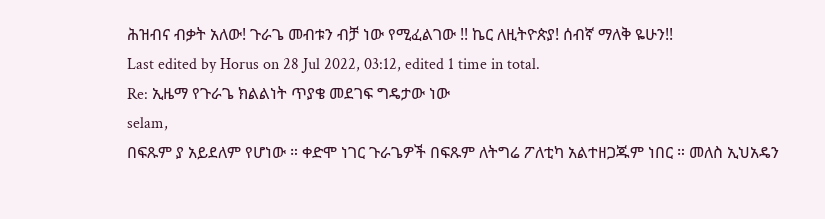ሕዝብና ብቃት አለው! ጉራጌ መብቱን ብቻ ነው የሚፈልገው !! ኬር ለዚትዮጵያ! ሰብኛ ማለቅ ዬሁን!!
Last edited by Horus on 28 Jul 2022, 03:12, edited 1 time in total.
Re: ኢዜማ የጉራጌ ክልልነት ጥያቄ መደገፍ ግዴታው ነው
selam,
በፍጹም ያ አይደለም የሆነው ። ቀድሞ ነገር ጉራጌዎች በፍጹም ለትግሬ ፖለቲካ አልተዘጋጁም ነበር ። መለስ ኢህአዴን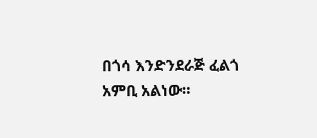በጎሳ እንድንደራጅ ፈልጎ አምቢ አልነው።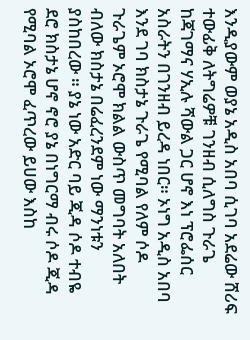እንዲያውም ወያኔ አዲስ አበባ ሲገባ አደሬው ሸሪፍ ተውፊቅ ለትግሬዎቹ ገንዘብ ሲለግስ ጉራጌ ከጃገማና ሃኢሉ ሻውል ጋር ሆኖ እነ ፕሮፌሰር አስራትን በገንዘብ ይረዳ ነበር። ኦነግ አዲስ አበባ እንደ ገባ ክስታኔ ጉራጌ የሚባል የለም ሶዶ ጉራጌም ኦሮሞ ክልል ውስጥ መግባት አለበት ብለው ክስታኔ በሬፈረንደም ነው ማንነቱን ያስከበረው ። ያኔ ነው አድር ባይ ጂዳ ሶዶ ተብዬ ደሮ ክስታኔ ሆኖ ኖሮ ያኔ በነግርማ ብሩ ሶዶ ጂዳ የሚባል ኦሮሞ ፈጥረው ይሀው እስከ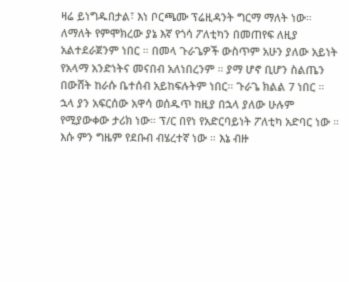ዛሬ ይነግዱበታል፣ እነ ቦርጫሙ ፕሬዚዳንት ግርማ ማለት ነው። ለማለት የምሞክረው ያኔ እኛ የጎሳ ፖለቲካን በመጠየፍ ለዚያ አልተደራጀንም ነበር ። በመላ ጉራጌዎች ውስጥም አሁን ያለው አይነት የአላማ አንድነትና መናበብ አለነበረንም ። ያማ ሆኖ ቢሆን ስልጤን በውሸት ከራሱ ቤተሰብ አይከፍሉትም ነበር። ጉራጌ ክልል 7 ነበር ። ኋላ ያን አፍርሰው አዋሳ ወሰዱጥ ከዚያ በኋላ ያለው ሁሉም የሚያውቀው ታሪክ ነው። ፕ/ር በየነ የአድርባይነት ፖለቲካ አድባር ነው ። እሱ ምን ግዜም የደቡብ ብሄረተኛ ነው ። እኔ ብዙ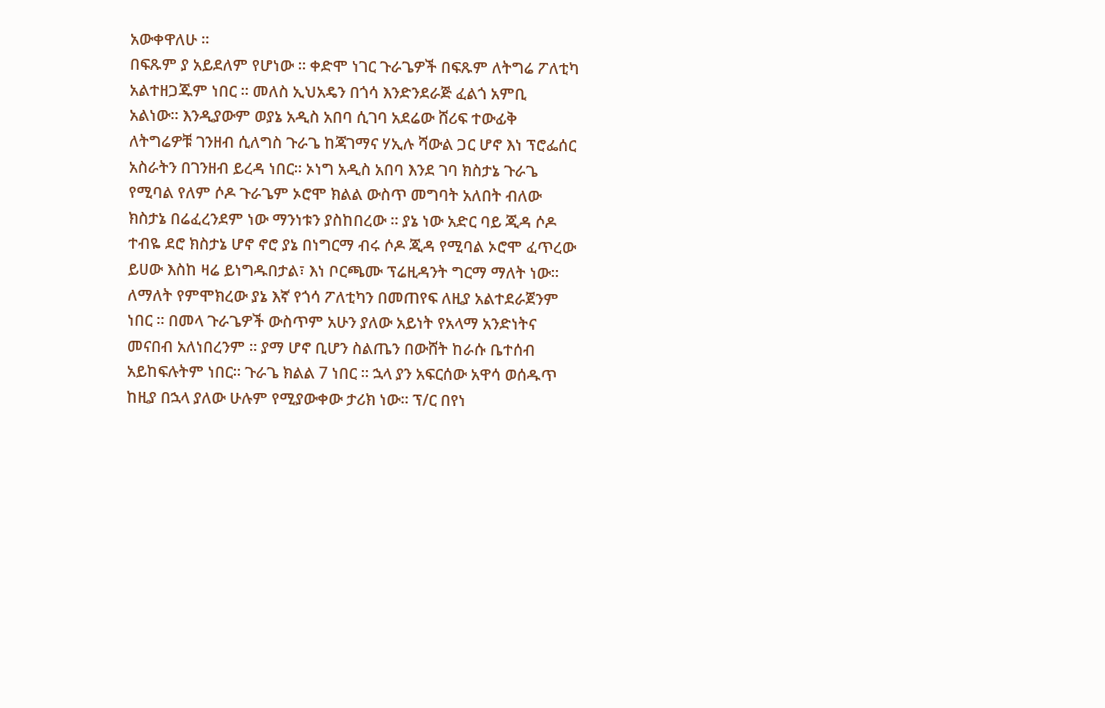አውቀዋለሁ ።
በፍጹም ያ አይደለም የሆነው ። ቀድሞ ነገር ጉራጌዎች በፍጹም ለትግሬ ፖለቲካ አልተዘጋጁም ነበር ። መለስ ኢህአዴን በጎሳ እንድንደራጅ ፈልጎ አምቢ አልነው። እንዲያውም ወያኔ አዲስ አበባ ሲገባ አደሬው ሸሪፍ ተውፊቅ ለትግሬዎቹ ገንዘብ ሲለግስ ጉራጌ ከጃገማና ሃኢሉ ሻውል ጋር ሆኖ እነ ፕሮፌሰር አስራትን በገንዘብ ይረዳ ነበር። ኦነግ አዲስ አበባ እንደ ገባ ክስታኔ ጉራጌ የሚባል የለም ሶዶ ጉራጌም ኦሮሞ ክልል ውስጥ መግባት አለበት ብለው ክስታኔ በሬፈረንደም ነው ማንነቱን ያስከበረው ። ያኔ ነው አድር ባይ ጂዳ ሶዶ ተብዬ ደሮ ክስታኔ ሆኖ ኖሮ ያኔ በነግርማ ብሩ ሶዶ ጂዳ የሚባል ኦሮሞ ፈጥረው ይሀው እስከ ዛሬ ይነግዱበታል፣ እነ ቦርጫሙ ፕሬዚዳንት ግርማ ማለት ነው። ለማለት የምሞክረው ያኔ እኛ የጎሳ ፖለቲካን በመጠየፍ ለዚያ አልተደራጀንም ነበር ። በመላ ጉራጌዎች ውስጥም አሁን ያለው አይነት የአላማ አንድነትና መናበብ አለነበረንም ። ያማ ሆኖ ቢሆን ስልጤን በውሸት ከራሱ ቤተሰብ አይከፍሉትም ነበር። ጉራጌ ክልል 7 ነበር ። ኋላ ያን አፍርሰው አዋሳ ወሰዱጥ ከዚያ በኋላ ያለው ሁሉም የሚያውቀው ታሪክ ነው። ፕ/ር በየነ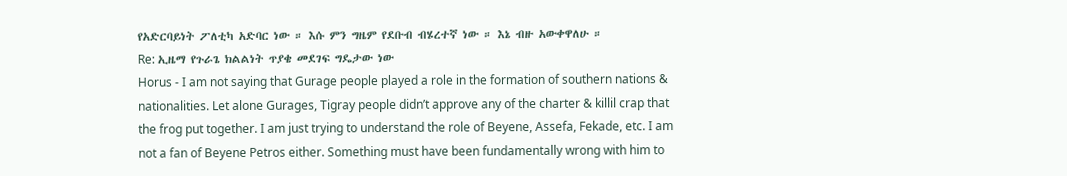የአድርባይነት ፖለቲካ አድባር ነው ። እሱ ምን ግዜም የደቡብ ብሄረተኛ ነው ። እኔ ብዙ አውቀዋለሁ ።
Re: ኢዜማ የጉራጌ ክልልነት ጥያቄ መደገፍ ግዴታው ነው
Horus - I am not saying that Gurage people played a role in the formation of southern nations & nationalities. Let alone Gurages, Tigray people didn’t approve any of the charter & killil crap that the frog put together. I am just trying to understand the role of Beyene, Assefa, Fekade, etc. I am not a fan of Beyene Petros either. Something must have been fundamentally wrong with him to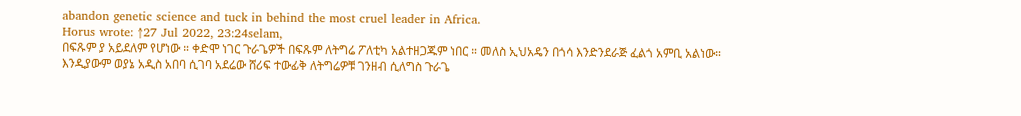abandon genetic science and tuck in behind the most cruel leader in Africa.
Horus wrote: ↑27 Jul 2022, 23:24selam,
በፍጹም ያ አይደለም የሆነው ። ቀድሞ ነገር ጉራጌዎች በፍጹም ለትግሬ ፖለቲካ አልተዘጋጁም ነበር ። መለስ ኢህአዴን በጎሳ እንድንደራጅ ፈልጎ አምቢ አልነው። እንዲያውም ወያኔ አዲስ አበባ ሲገባ አደሬው ሸሪፍ ተውፊቅ ለትግሬዎቹ ገንዘብ ሲለግስ ጉራጌ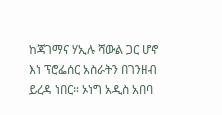ከጃገማና ሃኢሉ ሻውል ጋር ሆኖ እነ ፕሮፌሰር አስራትን በገንዘብ ይረዳ ነበር። ኦነግ አዲስ አበባ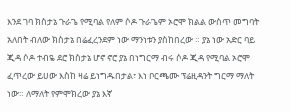እንደ ገባ ክስታኔ ጉራጌ የሚባል የለም ሶዶ ጉራጌም ኦሮሞ ክልል ውስጥ መግባት አለበት ብለው ክስታኔ በሬፈረንደም ነው ማንነቱን ያስከበረው ። ያኔ ነው አድር ባይ ጂዳ ሶዶ ተብዬ ደሮ ክስታኔ ሆኖ ኖሮ ያኔ በነግርማ ብሩ ሶዶ ጂዳ የሚባል ኦሮሞ ፈጥረው ይሀው እስከ ዛሬ ይነግዱበታል፣ እነ ቦርጫሙ ፕሬዚዳንት ግርማ ማለት ነው። ለማለት የምሞክረው ያኔ እኛ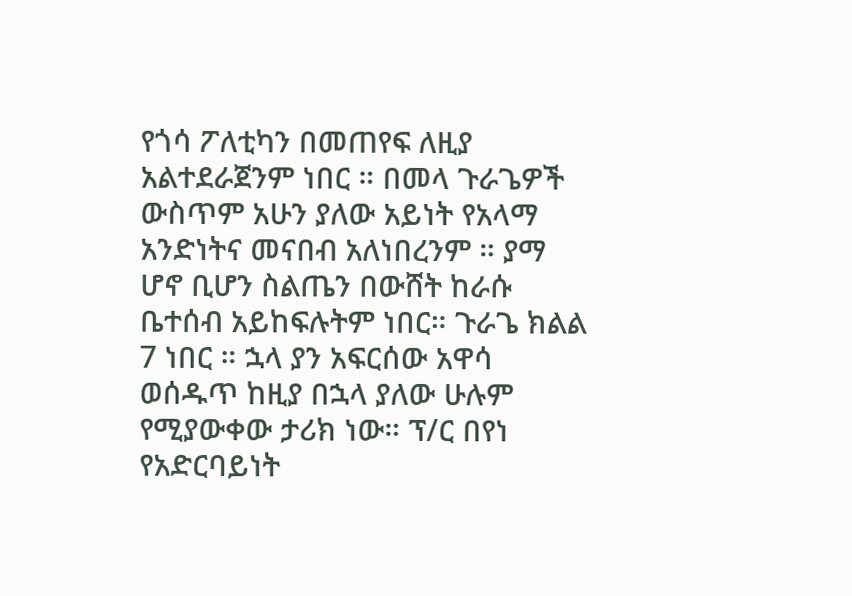የጎሳ ፖለቲካን በመጠየፍ ለዚያ አልተደራጀንም ነበር ። በመላ ጉራጌዎች ውስጥም አሁን ያለው አይነት የአላማ አንድነትና መናበብ አለነበረንም ። ያማ ሆኖ ቢሆን ስልጤን በውሸት ከራሱ ቤተሰብ አይከፍሉትም ነበር። ጉራጌ ክልል 7 ነበር ። ኋላ ያን አፍርሰው አዋሳ ወሰዱጥ ከዚያ በኋላ ያለው ሁሉም የሚያውቀው ታሪክ ነው። ፕ/ር በየነ የአድርባይነት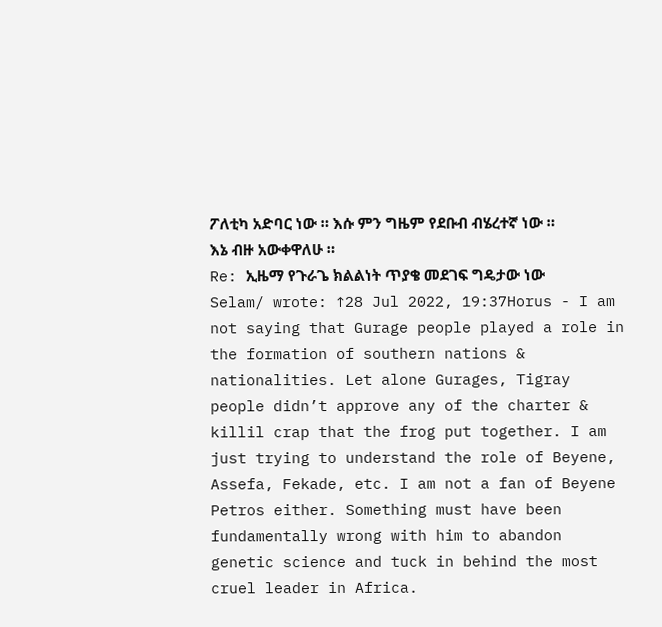ፖለቲካ አድባር ነው ። እሱ ምን ግዜም የደቡብ ብሄረተኛ ነው ። እኔ ብዙ አውቀዋለሁ ።
Re: ኢዜማ የጉራጌ ክልልነት ጥያቄ መደገፍ ግዴታው ነው
Selam/ wrote: ↑28 Jul 2022, 19:37Horus - I am not saying that Gurage people played a role in the formation of southern nations & nationalities. Let alone Gurages, Tigray people didn’t approve any of the charter & killil crap that the frog put together. I am just trying to understand the role of Beyene, Assefa, Fekade, etc. I am not a fan of Beyene Petros either. Something must have been fundamentally wrong with him to abandon genetic science and tuck in behind the most cruel leader in Africa.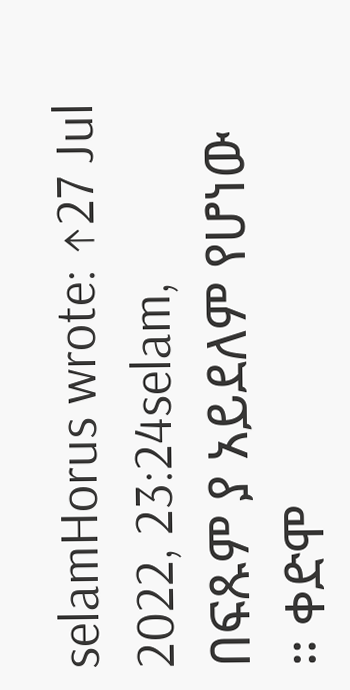selamHorus wrote: ↑27 Jul 2022, 23:24selam,
በፍጹም ያ አይደለም የሆነው ። ቀድሞ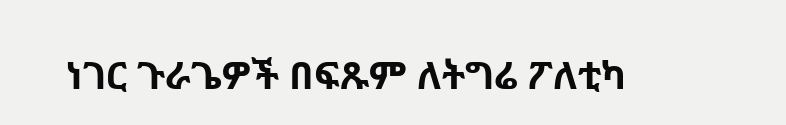ነገር ጉራጌዎች በፍጹም ለትግሬ ፖለቲካ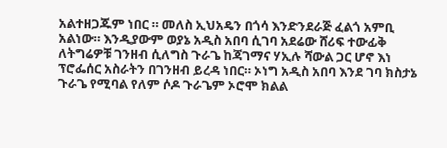አልተዘጋጁም ነበር ። መለስ ኢህአዴን በጎሳ እንድንደራጅ ፈልጎ አምቢ አልነው። እንዲያውም ወያኔ አዲስ አበባ ሲገባ አደሬው ሸሪፍ ተውፊቅ ለትግሬዎቹ ገንዘብ ሲለግስ ጉራጌ ከጃገማና ሃኢሉ ሻውል ጋር ሆኖ እነ ፕሮፌሰር አስራትን በገንዘብ ይረዳ ነበር። ኦነግ አዲስ አበባ እንደ ገባ ክስታኔ ጉራጌ የሚባል የለም ሶዶ ጉራጌም ኦሮሞ ክልል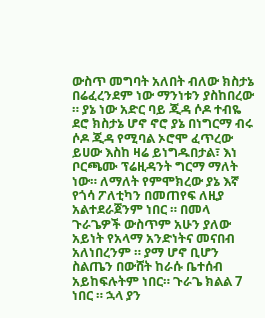ውስጥ መግባት አለበት ብለው ክስታኔ በሬፈረንደም ነው ማንነቱን ያስከበረው ። ያኔ ነው አድር ባይ ጂዳ ሶዶ ተብዬ ደሮ ክስታኔ ሆኖ ኖሮ ያኔ በነግርማ ብሩ ሶዶ ጂዳ የሚባል ኦሮሞ ፈጥረው ይሀው እስከ ዛሬ ይነግዱበታል፣ እነ ቦርጫሙ ፕሬዚዳንት ግርማ ማለት ነው። ለማለት የምሞክረው ያኔ እኛ የጎሳ ፖለቲካን በመጠየፍ ለዚያ አልተደራጀንም ነበር ። በመላ ጉራጌዎች ውስጥም አሁን ያለው አይነት የአላማ አንድነትና መናበብ አለነበረንም ። ያማ ሆኖ ቢሆን ስልጤን በውሸት ከራሱ ቤተሰብ አይከፍሉትም ነበር። ጉራጌ ክልል 7 ነበር ። ኋላ ያን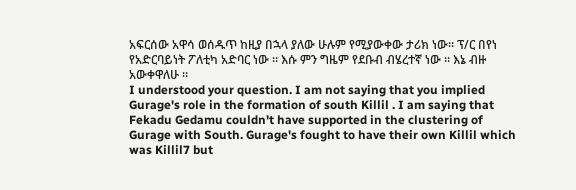አፍርሰው አዋሳ ወሰዱጥ ከዚያ በኋላ ያለው ሁሉም የሚያውቀው ታሪክ ነው። ፕ/ር በየነ የአድርባይነት ፖለቲካ አድባር ነው ። እሱ ምን ግዜም የደቡብ ብሄረተኛ ነው ። እኔ ብዙ አውቀዋለሁ ።
I understood your question. I am not saying that you implied Gurage's role in the formation of south Killil . I am saying that Fekadu Gedamu couldn't have supported in the clustering of Gurage with South. Gurage's fought to have their own Killil which was Killil7 but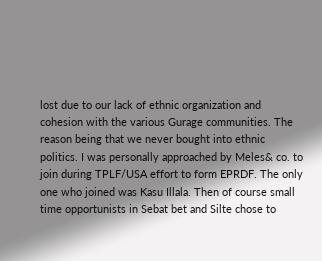lost due to our lack of ethnic organization and cohesion with the various Gurage communities. The reason being that we never bought into ethnic politics. I was personally approached by Meles& co. to join during TPLF/USA effort to form EPRDF. The only one who joined was Kasu Illala. Then of course small time opportunists in Sebat bet and Silte chose to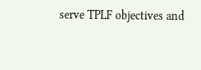serve TPLF objectives and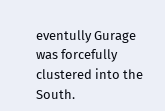eventully Gurage was forcefully clustered into the South.